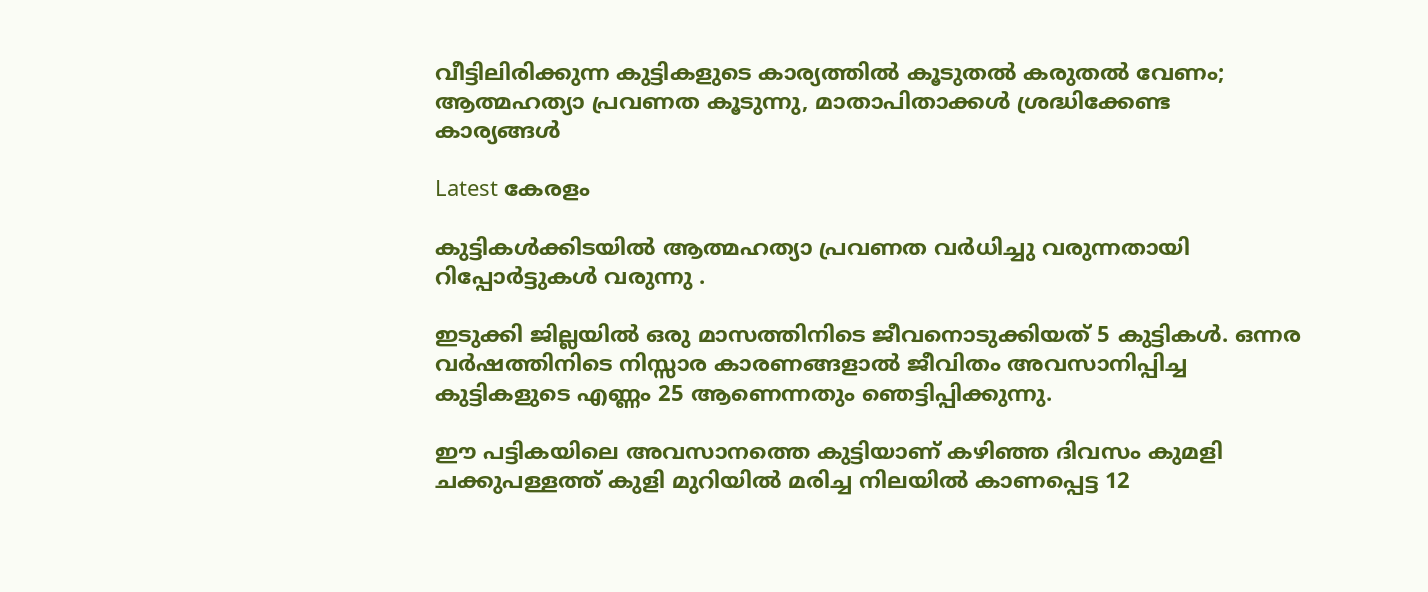വീട്ടിലിരിക്കുന്ന കുട്ടികളുടെ കാര്യത്തിൽ കൂടുതൽ കരുതൽ വേണം; ആത്മഹത്യാ പ്രവണത കൂടുന്നു, മാതാപിതാക്കൾ ശ്രദ്ധിക്കേണ്ട കാര്യങ്ങൾ

Latest കേരളം

കുട്ടികൾക്കിടയിൽ ആത്മഹത്യാ പ്രവണത വർധിച്ചു വരുന്നതായി റിപ്പോർട്ടുകൾ വരുന്നു .

ഇടുക്കി ജില്ലയിൽ ഒരു മാസത്തിനിടെ ജീവനൊടുക്കിയത് 5 കുട്ടികൾ. ഒന്നര വർഷത്തിനിടെ നിസ്സാര കാരണങ്ങളാൽ ജീവിതം അവസാനിപ്പിച്ച കുട്ടികളുടെ എണ്ണം 25 ആണെന്നതും ഞെട്ടിപ്പിക്കുന്നു.

ഈ പട്ടികയിലെ അവസാനത്തെ കുട്ടിയാണ് കഴിഞ്ഞ ദിവസം കുമളി ചക്കുപള്ളത്ത് കുളി മുറിയിൽ മരിച്ച നിലയിൽ കാണപ്പെട്ട 12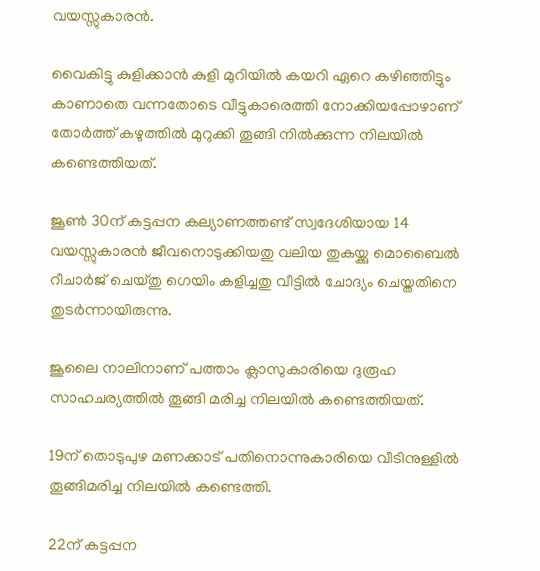വയസ്സുകാരൻ.

വൈകിട്ടു കുളിക്കാൻ കുളി മുറിയിൽ കയറി ഏറെ കഴിഞ്ഞിട്ടും കാണാതെ വന്നതോടെ വീട്ടുകാരെത്തി നോക്കിയപ്പോഴാണ് തോർത്ത് കഴുത്തിൽ മുറുക്കി തൂങ്ങി നിൽക്കുന്ന നിലയിൽ കണ്ടെത്തിയത്.

ജൂൺ 30ന് കട്ടപ്പന കല്യാണത്തണ്ട് സ്വദേശിയായ 14 വയസ്സുകാരൻ ജീവനൊടുക്കിയതു വലിയ തുകയ്ക്കു മൊബൈൽ റീചാർജ് ചെയ്തു ഗെയിം കളിച്ചതു വീട്ടിൽ ചോദ്യം ചെയ്തതിനെ തുടർന്നായിരുന്നു.

ജൂലൈ നാലിനാണ് പത്താം ക്ലാസുകാരിയെ ദുരൂഹ സാഹചര്യത്തിൽ തൂങ്ങി മരിച്ച നിലയിൽ കണ്ടെത്തിയത്.

19ന് തൊടുപുഴ മണക്കാട് പതിനൊന്നുകാരിയെ വീടിനുള്ളിൽ തൂങ്ങിമരിച്ച നിലയിൽ കണ്ടെത്തി.

22ന് കട്ടപ്പന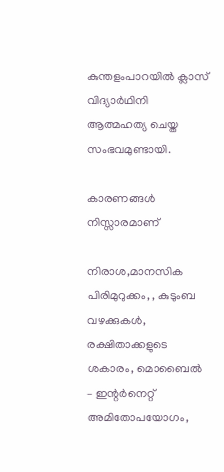കുന്തളംപാറയിൽ ക്ലാസ് വിദ്യാർഥിനി ആത്മഹത്യ ചെയ്ത സംഭവമുണ്ടായി.

കാരണങ്ങൾ നിസ്സാരമാണ്

നിരാശ,മാനസിക പിരിമുറുക്കം, , കുടുംബ വഴക്കുകൾ, രക്ഷിതാക്കളുടെ ശകാരം, മൊബൈൽ – ഇന്റർനെറ്റ് അമിതോപയോഗം,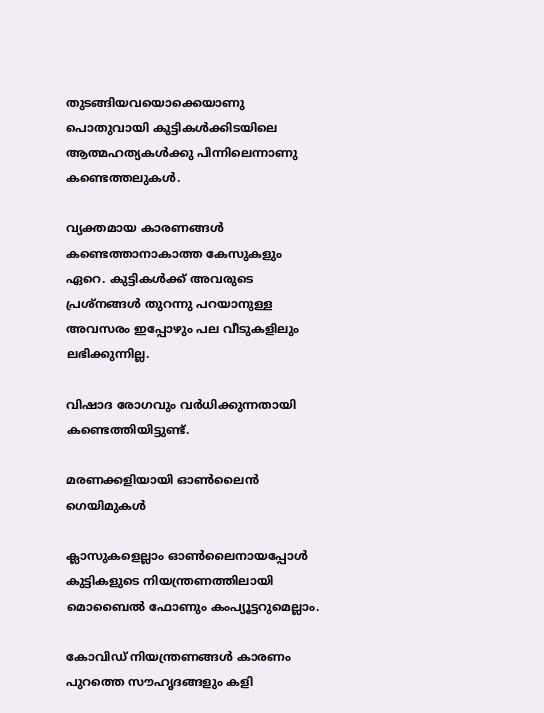തുടങ്ങിയവയൊക്കെയാണു പൊതുവായി കുട്ടികൾക്കിടയിലെ ആത്മഹത്യകൾക്കു പിന്നിലെന്നാണു കണ്ടെത്തലുകൾ.

വ്യക്തമായ കാരണങ്ങൾ കണ്ടെത്താനാകാത്ത കേസുകളും ഏറെ. കുട്ടികൾക്ക് അവരുടെ പ്രശ്നങ്ങൾ തുറന്നു പറയാനുള്ള അവസരം ഇപ്പോഴും പല വീടുകളിലും ലഭിക്കുന്നില്ല.

വിഷാദ രോഗവും വർധിക്കുന്നതായി കണ്ടെത്തിയിട്ടുണ്ട്.

മരണക്കളിയായി ഓൺലൈൻ ഗെയിമുകൾ

ക്ലാസുകളെല്ലാം ഓൺലൈനായപ്പോൾ കുട്ടികളുടെ നിയന്ത്രണത്തിലായി മൊബൈൽ ഫോണും കംപ്യൂട്ടറുമെല്ലാം.

കോവിഡ് നിയന്ത്രണങ്ങൾ കാരണം പുറത്തെ സൗഹൃദങ്ങളും കളി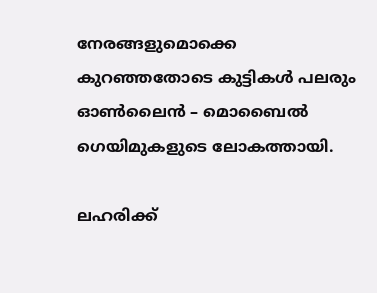നേരങ്ങളുമെ‍ാക്കെ കുറഞ്ഞതോടെ കുട്ടികൾ പലരും ഓൺലൈൻ – മൊബൈൽ ഗെയിമുകളുടെ ലോകത്തായി.

ലഹരിക്ക്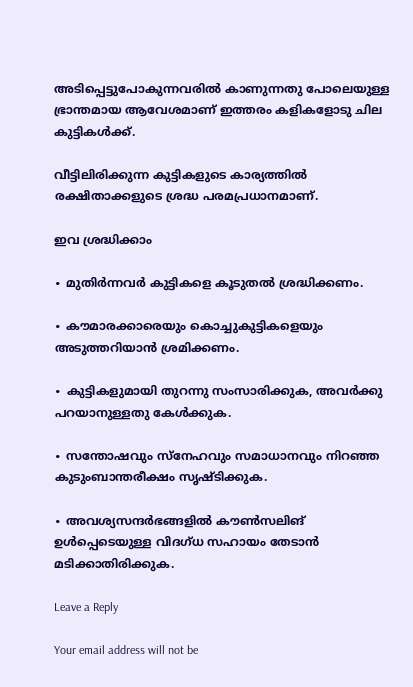അടിപ്പെട്ടുപോകുന്നവരിൽ കാണുന്നതു പോലെയുള്ള ഭ്രാന്തമായ ആവേശമാണ് ഇത്തരം കളികളോടു ചില കുട്ടികൾക്ക്.

വീട്ടിലിരിക്കുന്ന കുട്ടികളുടെ കാര്യത്തിൽ രക്ഷിതാക്കളുടെ ശ്രദ്ധ പരമപ്രധാനമാണ്.

ഇവ ശ്രദ്ധിക്കാം

∙ മുതിർന്നവർ കുട്ടികളെ കൂടുതൽ ശ്രദ്ധിക്കണം.

∙ കൗമാരക്കാരെയും കൊച്ചുകുട്ടികളെയും അടുത്തറിയാൻ ശ്രമിക്കണം.

∙ കുട്ടികളുമായി തുറന്നു സംസാരിക്കുക, അവർക്കു പറയാനുള്ളതു കേൾക്കുക.

∙ സന്തോഷവും സ്നേഹവും സമാധാനവും നിറഞ്ഞ കുടുംബാന്തരീക്ഷം സൃഷ്ടിക്കുക.

∙ അവശ്യസന്ദർഭങ്ങളിൽ കൗൺസലിങ് ഉൾപ്പെടെയുള്ള വിദഗ്ധ സഹായം തേടാൻ മടിക്കാതിരിക്കുക.

Leave a Reply

Your email address will not be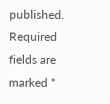published. Required fields are marked *